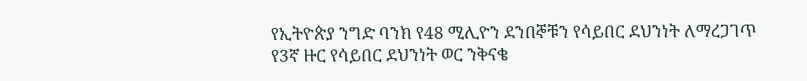የኢትዮጵያ ንግድ ባንክ የ48 ሚሊዮን ደንበኞቹን የሳይበር ደህንነት ለማረጋገጥ የ3ኛ ዙር የሳይበር ደህንነት ወር ንቅናቄ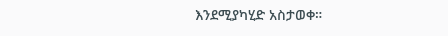እንደሚያካሂድ አስታወቀ።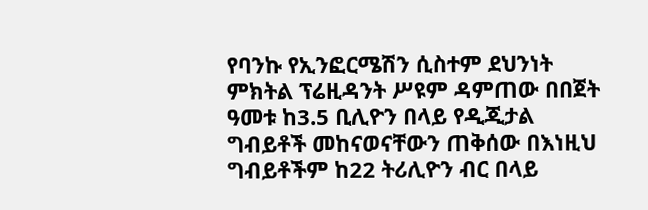የባንኩ የኢንፎርሜሽን ሲስተም ደህንነት ምክትል ፕሬዚዳንት ሥዩም ዳምጠው በበጀት ዓመቱ ከ3.5 ቢሊዮን በላይ የዲጂታል ግብይቶች መከናወናቸውን ጠቅሰው በእነዚህ ግብይቶችም ከ22 ትሪሊዮን ብር በላይ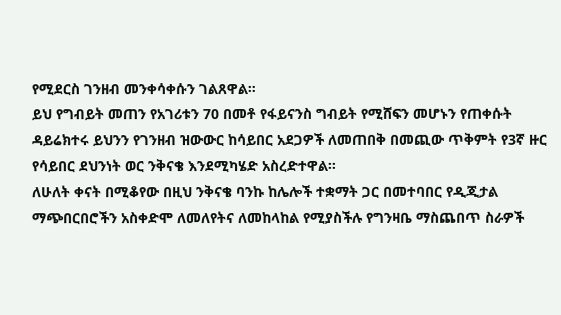የሚደርስ ገንዘብ መንቀሳቀሱን ገልጸዋል።
ይህ የግብይት መጠን የአገሪቱን 70 በመቶ የፋይናንስ ግብይት የሚሸፍን መሆኑን የጠቀሱት ዳይሬክተሩ ይህንን የገንዘብ ዝውውር ከሳይበር አደጋዎች ለመጠበቅ በመጪው ጥቅምት የ3ኛ ዙር የሳይበር ደህንነት ወር ንቅናቄ እንደሚካሄድ አስረድተዋል፡፡
ለሁለት ቀናት በሚቆየው በዚህ ንቅናቄ ባንኩ ከሌሎች ተቋማት ጋር በመተባበር የዲጂታል ማጭበርበሮችን አስቀድሞ ለመለየትና ለመከላከል የሚያስችሉ የግንዛቤ ማስጨበጥ ስራዎች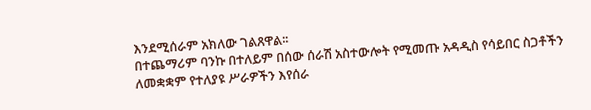እንደሚሰራም አክለው ገልጸዋል፡፡
በተጨማሪም ባንኩ በተለይም በሰው ሰራሽ አስተውሎት የሚመጡ አዳዲስ የሳይበር ስጋቶችን ለመቋቋም የተለያዩ ሥራዎችን እየሰራ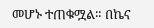መሆኑ ተጠቁሟል። በኬና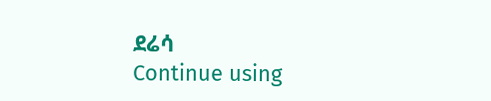ደሬሳ
Continue using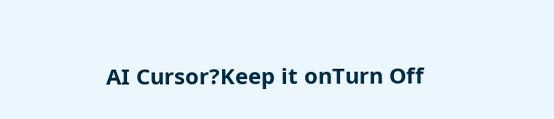AI Cursor?Keep it onTurn Off